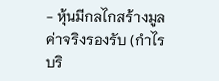- หุ้นมีกลไกสร้างมูลค่าจริงรองรับ (กำไรบริ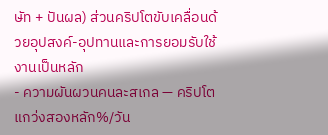ษัท + ปันผล) ส่วนคริปโตขับเคลื่อนด้วยอุปสงค์-อุปทานและการยอมรับใช้งานเป็นหลัก
- ความผันผวนคนละสเกล — คริปโตแกว่งสองหลัก%/วัน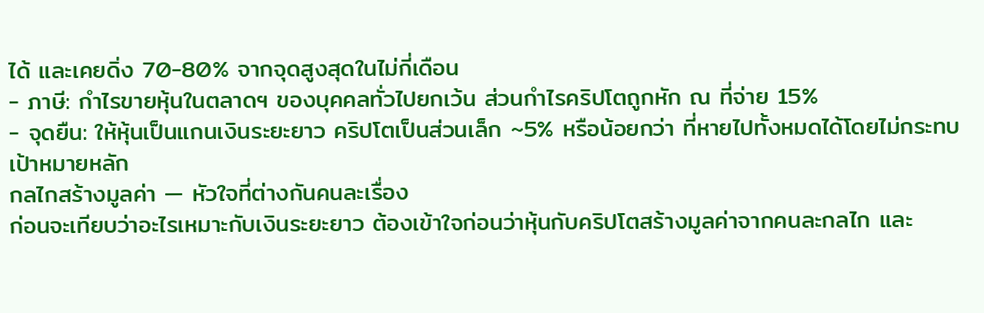ได้ และเคยดิ่ง 70-80% จากจุดสูงสุดในไม่กี่เดือน
- ภาษี: กำไรขายหุ้นในตลาดฯ ของบุคคลทั่วไปยกเว้น ส่วนกำไรคริปโตถูกหัก ณ ที่จ่าย 15%
- จุดยืน: ให้หุ้นเป็นแกนเงินระยะยาว คริปโตเป็นส่วนเล็ก ~5% หรือน้อยกว่า ที่หายไปทั้งหมดได้โดยไม่กระทบเป้าหมายหลัก
กลไกสร้างมูลค่า — หัวใจที่ต่างกันคนละเรื่อง
ก่อนจะเทียบว่าอะไรเหมาะกับเงินระยะยาว ต้องเข้าใจก่อนว่าหุ้นกับคริปโตสร้างมูลค่าจากคนละกลไก และ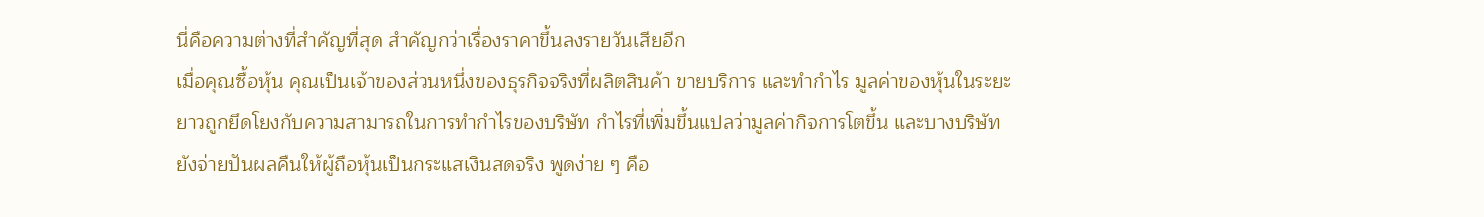นี่คือความต่างที่สำคัญที่สุด สำคัญกว่าเรื่องราคาขึ้นลงรายวันเสียอีก
เมื่อคุณซื้อหุ้น คุณเป็นเจ้าของส่วนหนึ่งของธุรกิจจริงที่ผลิตสินค้า ขายบริการ และทำกำไร มูลค่าของหุ้นในระยะยาวถูกยึดโยงกับความสามารถในการทำกำไรของบริษัท กำไรที่เพิ่มขึ้นแปลว่ามูลค่ากิจการโตขึ้น และบางบริษัทยังจ่ายปันผลคืนให้ผู้ถือหุ้นเป็นกระแสเงินสดจริง พูดง่าย ๆ คือ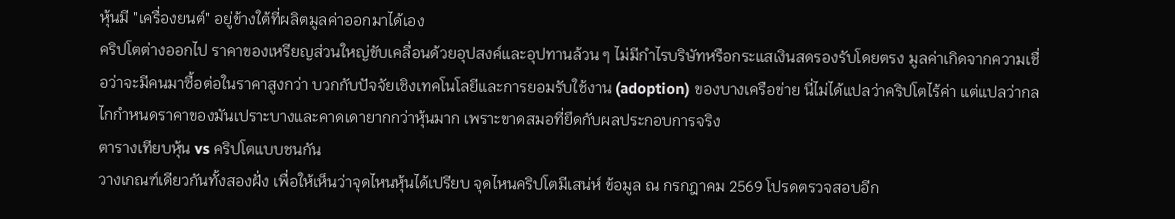หุ้นมี "เครื่องยนต์" อยู่ข้างใต้ที่ผลิตมูลค่าออกมาได้เอง
คริปโตต่างออกไป ราคาของเหรียญส่วนใหญ่ขับเคลื่อนด้วยอุปสงค์และอุปทานล้วน ๆ ไม่มีกำไรบริษัทหรือกระแสเงินสดรองรับโดยตรง มูลค่าเกิดจากความเชื่อว่าจะมีคนมาซื้อต่อในราคาสูงกว่า บวกกับปัจจัยเชิงเทคโนโลยีและการยอมรับใช้งาน (adoption) ของบางเครือข่าย นี่ไม่ได้แปลว่าคริปโตไร้ค่า แต่แปลว่ากลไกกำหนดราคาของมันเปราะบางและคาดเดายากกว่าหุ้นมาก เพราะขาดสมอที่ยึดกับผลประกอบการจริง
ตารางเทียบหุ้น vs คริปโตแบบชนกัน
วางเกณฑ์เดียวกันทั้งสองฝั่ง เพื่อให้เห็นว่าจุดไหนหุ้นได้เปรียบ จุดไหนคริปโตมีเสน่ห์ ข้อมูล ณ กรกฎาคม 2569 โปรดตรวจสอบอีก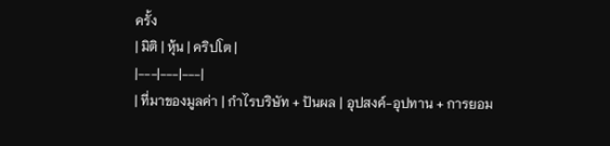ครั้ง
| มิติ | หุ้น | คริปโต |
|---|---|---|
| ที่มาของมูลค่า | กำไรบริษัท + ปันผล | อุปสงค์-อุปทาน + การยอม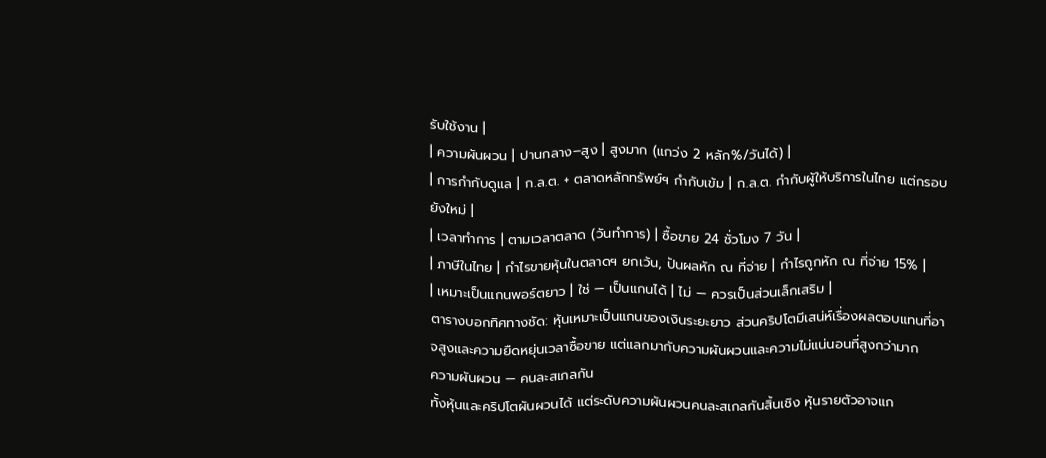รับใช้งาน |
| ความผันผวน | ปานกลาง–สูง | สูงมาก (แกว่ง 2 หลัก%/วันได้) |
| การกำกับดูแล | ก.ล.ต. + ตลาดหลักทรัพย์ฯ กำกับเข้ม | ก.ล.ต. กำกับผู้ให้บริการในไทย แต่กรอบยังใหม่ |
| เวลาทำการ | ตามเวลาตลาด (วันทำการ) | ซื้อขาย 24 ชั่วโมง 7 วัน |
| ภาษีในไทย | กำไรขายหุ้นในตลาดฯ ยกเว้น, ปันผลหัก ณ ที่จ่าย | กำไรถูกหัก ณ ที่จ่าย 15% |
| เหมาะเป็นแกนพอร์ตยาว | ใช่ — เป็นแกนได้ | ไม่ — ควรเป็นส่วนเล็กเสริม |
ตารางบอกทิศทางชัด: หุ้นเหมาะเป็นแกนของเงินระยะยาว ส่วนคริปโตมีเสน่ห์เรื่องผลตอบแทนที่อาจสูงและความยืดหยุ่นเวลาซื้อขาย แต่แลกมากับความผันผวนและความไม่แน่นอนที่สูงกว่ามาก
ความผันผวน — คนละสเกลกัน
ทั้งหุ้นและคริปโตผันผวนได้ แต่ระดับความผันผวนคนละสเกลกันสิ้นเชิง หุ้นรายตัวอาจแก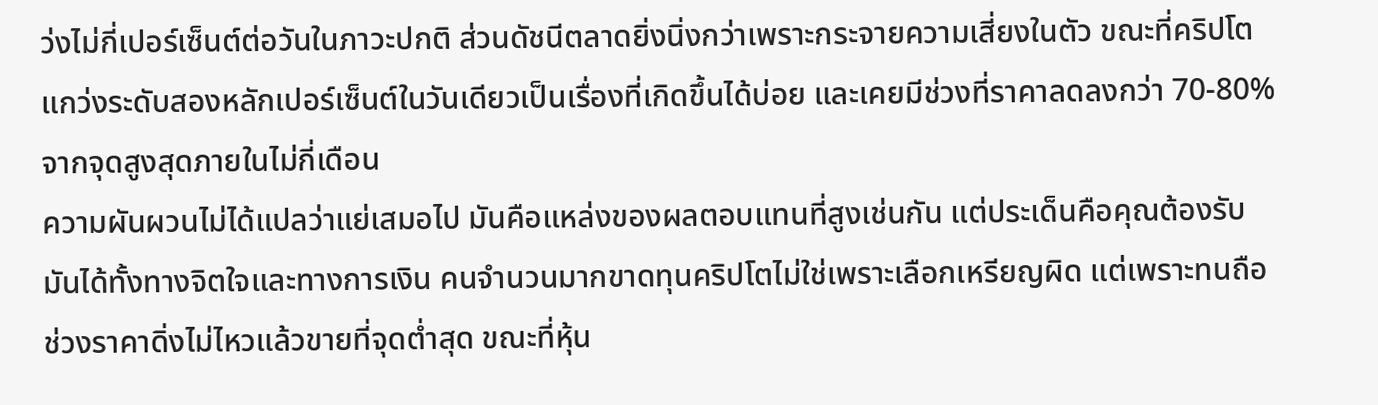ว่งไม่กี่เปอร์เซ็นต์ต่อวันในภาวะปกติ ส่วนดัชนีตลาดยิ่งนิ่งกว่าเพราะกระจายความเสี่ยงในตัว ขณะที่คริปโตแกว่งระดับสองหลักเปอร์เซ็นต์ในวันเดียวเป็นเรื่องที่เกิดขึ้นได้บ่อย และเคยมีช่วงที่ราคาลดลงกว่า 70-80% จากจุดสูงสุดภายในไม่กี่เดือน
ความผันผวนไม่ได้แปลว่าแย่เสมอไป มันคือแหล่งของผลตอบแทนที่สูงเช่นกัน แต่ประเด็นคือคุณต้องรับมันได้ทั้งทางจิตใจและทางการเงิน คนจำนวนมากขาดทุนคริปโตไม่ใช่เพราะเลือกเหรียญผิด แต่เพราะทนถือช่วงราคาดิ่งไม่ไหวแล้วขายที่จุดต่ำสุด ขณะที่หุ้น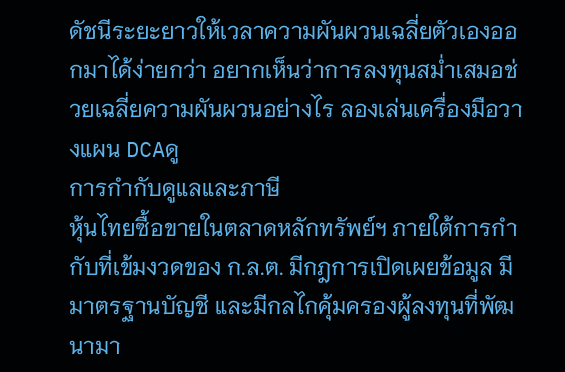ดัชนีระยะยาวให้เวลาความผันผวนเฉลี่ยตัวเองออกมาได้ง่ายกว่า อยากเห็นว่าการลงทุนสม่ำเสมอช่วยเฉลี่ยความผันผวนอย่างไร ลองเล่นเครื่องมือวางแผน DCAดู
การกำกับดูแลและภาษี
หุ้นไทยซื้อขายในตลาดหลักทรัพย์ฯ ภายใต้การกำกับที่เข้มงวดของ ก.ล.ต. มีกฎการเปิดเผยข้อมูล มีมาตรฐานบัญชี และมีกลไกคุ้มครองผู้ลงทุนที่พัฒนามา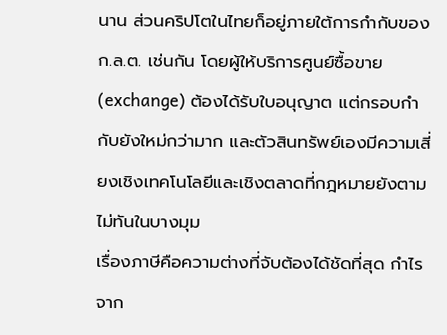นาน ส่วนคริปโตในไทยก็อยู่ภายใต้การกำกับของ ก.ล.ต. เช่นกัน โดยผู้ให้บริการศูนย์ซื้อขาย (exchange) ต้องได้รับใบอนุญาต แต่กรอบกำกับยังใหม่กว่ามาก และตัวสินทรัพย์เองมีความเสี่ยงเชิงเทคโนโลยีและเชิงตลาดที่กฎหมายยังตามไม่ทันในบางมุม
เรื่องภาษีคือความต่างที่จับต้องได้ชัดที่สุด กำไรจาก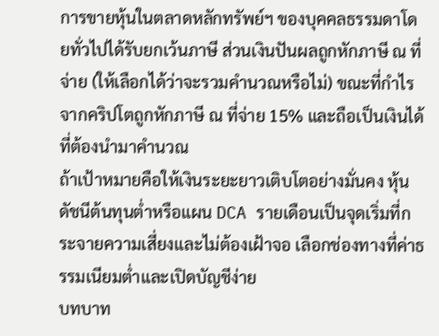การขายหุ้นในตลาดหลักทรัพย์ฯ ของบุคคลธรรมดาโดยทั่วไปได้รับยกเว้นภาษี ส่วนเงินปันผลถูกหักภาษี ณ ที่จ่าย (ให้เลือกได้ว่าจะรวมคำนวณหรือไม่) ขณะที่กำไรจากคริปโตถูกหักภาษี ณ ที่จ่าย 15% และถือเป็นเงินได้ที่ต้องนำมาคำนวณ
ถ้าเป้าหมายคือให้เงินระยะยาวเติบโตอย่างมั่นคง หุ้นดัชนีต้นทุนต่ำหรือแผน DCA รายเดือนเป็นจุดเริ่มที่กระจายความเสี่ยงและไม่ต้องเฝ้าจอ เลือกช่องทางที่ค่าธรรมเนียมต่ำและเปิดบัญชีง่าย
บทบาท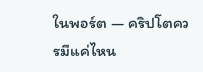ในพอร์ต — คริปโตควรมีแค่ไหน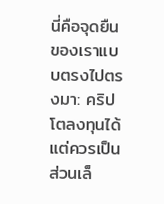นี่คือจุดยืนของเราแบบตรงไปตรงมา: คริปโตลงทุนได้ แต่ควรเป็นส่วนเล็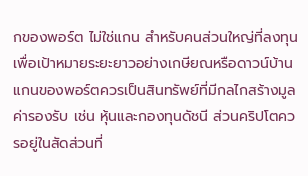กของพอร์ต ไม่ใช่แกน สำหรับคนส่วนใหญ่ที่ลงทุนเพื่อเป้าหมายระยะยาวอย่างเกษียณหรือดาวน์บ้าน แกนของพอร์ตควรเป็นสินทรัพย์ที่มีกลไกสร้างมูลค่ารองรับ เช่น หุ้นและกองทุนดัชนี ส่วนคริปโตควรอยู่ในสัดส่วนที่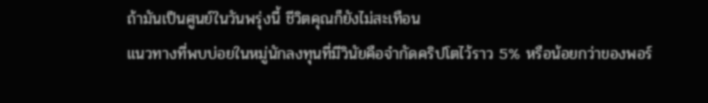ถ้ามันเป็นศูนย์ในวันพรุ่งนี้ ชีวิตคุณก็ยังไม่สะเทือน
แนวทางที่พบบ่อยในหมู่นักลงทุนที่มีวินัยคือจำกัดคริปโตไว้ราว 5% หรือน้อยกว่าของพอร์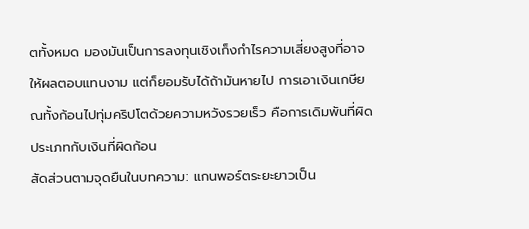ตทั้งหมด มองมันเป็นการลงทุนเชิงเก็งกำไรความเสี่ยงสูงที่อาจให้ผลตอบแทนงาม แต่ก็ยอมรับได้ถ้ามันหายไป การเอาเงินเกษียณทั้งก้อนไปทุ่มคริปโตด้วยความหวังรวยเร็ว คือการเดิมพันที่ผิดประเภทกับเงินที่ผิดก้อน
สัดส่วนตามจุดยืนในบทความ: แกนพอร์ตระยะยาวเป็น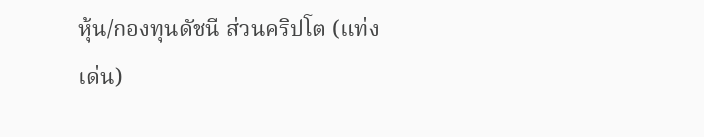หุ้น/กองทุนดัชนี ส่วนคริปโต (แท่งเด่น)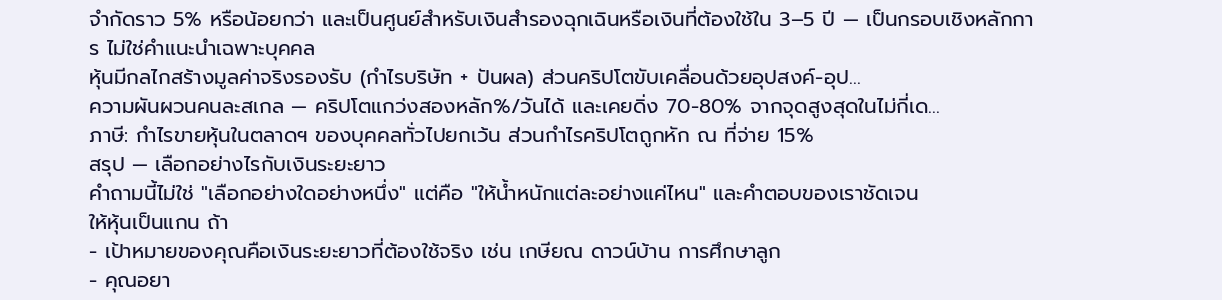จำกัดราว 5% หรือน้อยกว่า และเป็นศูนย์สำหรับเงินสำรองฉุกเฉินหรือเงินที่ต้องใช้ใน 3–5 ปี — เป็นกรอบเชิงหลักการ ไม่ใช่คำแนะนำเฉพาะบุคคล
หุ้นมีกลไกสร้างมูลค่าจริงรองรับ (กำไรบริษัท + ปันผล) ส่วนคริปโตขับเคลื่อนด้วยอุปสงค์-อุป…
ความผันผวนคนละสเกล — คริปโตแกว่งสองหลัก%/วันได้ และเคยดิ่ง 70-80% จากจุดสูงสุดในไม่กี่เด…
ภาษี: กำไรขายหุ้นในตลาดฯ ของบุคคลทั่วไปยกเว้น ส่วนกำไรคริปโตถูกหัก ณ ที่จ่าย 15%
สรุป — เลือกอย่างไรกับเงินระยะยาว
คำถามนี้ไม่ใช่ "เลือกอย่างใดอย่างหนึ่ง" แต่คือ "ให้น้ำหนักแต่ละอย่างแค่ไหน" และคำตอบของเราชัดเจน
ให้หุ้นเป็นแกน ถ้า
- เป้าหมายของคุณคือเงินระยะยาวที่ต้องใช้จริง เช่น เกษียณ ดาวน์บ้าน การศึกษาลูก
- คุณอยา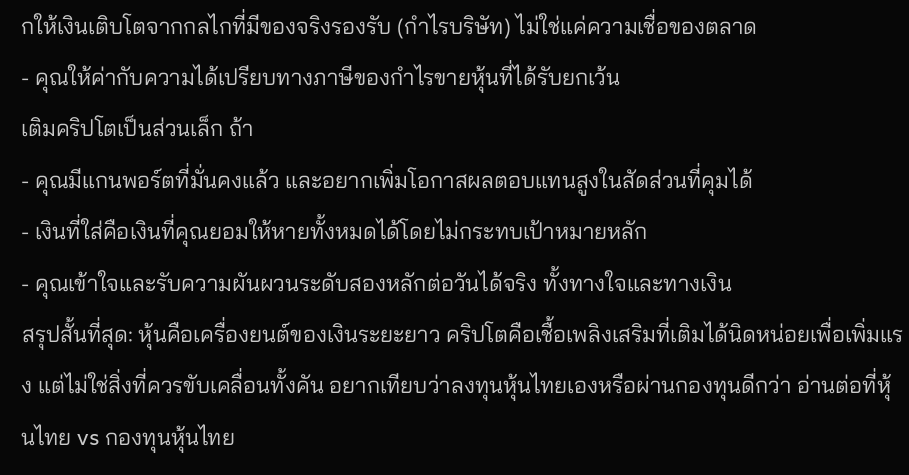กให้เงินเติบโตจากกลไกที่มีของจริงรองรับ (กำไรบริษัท) ไม่ใช่แค่ความเชื่อของตลาด
- คุณให้ค่ากับความได้เปรียบทางภาษีของกำไรขายหุ้นที่ได้รับยกเว้น
เติมคริปโตเป็นส่วนเล็ก ถ้า
- คุณมีแกนพอร์ตที่มั่นคงแล้ว และอยากเพิ่มโอกาสผลตอบแทนสูงในสัดส่วนที่คุมได้
- เงินที่ใส่คือเงินที่คุณยอมให้หายทั้งหมดได้โดยไม่กระทบเป้าหมายหลัก
- คุณเข้าใจและรับความผันผวนระดับสองหลักต่อวันได้จริง ทั้งทางใจและทางเงิน
สรุปสั้นที่สุด: หุ้นคือเครื่องยนต์ของเงินระยะยาว คริปโตคือเชื้อเพลิงเสริมที่เติมได้นิดหน่อยเพื่อเพิ่มแรง แต่ไม่ใช่สิ่งที่ควรขับเคลื่อนทั้งคัน อยากเทียบว่าลงทุนหุ้นไทยเองหรือผ่านกองทุนดีกว่า อ่านต่อที่หุ้นไทย vs กองทุนหุ้นไทย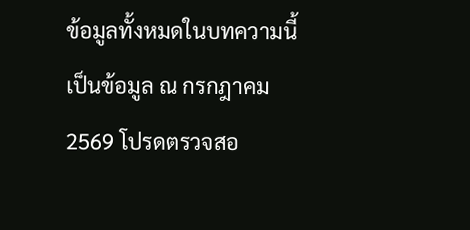ข้อมูลทั้งหมดในบทความนี้เป็นข้อมูล ณ กรกฎาคม 2569 โปรดตรวจสอ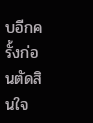บอีกครั้งก่อนตัดสินใจ